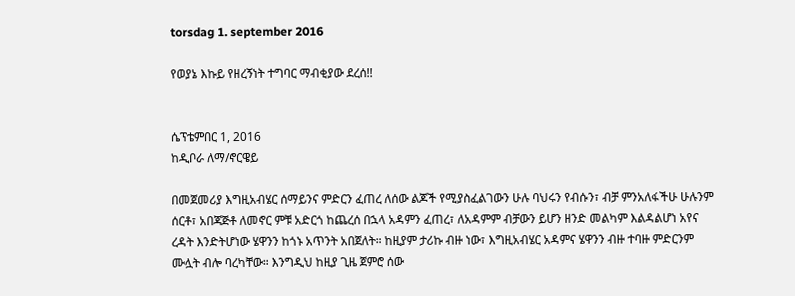torsdag 1. september 2016

የወያኔ እኩይ የዘረኝነት ተግባር ማብቂያው ደረሰ!!


ሴፕቴምበር 1, 2016
ከዲቦራ ለማ/ኖርዌይ

በመጀመሪያ እግዚአብሄር ሰማይንና ምድርን ፈጠረ ለሰው ልጆች የሚያስፈልገውን ሁሉ ባህሩን የብሱን፣ ብቻ ምንአለፋችሁ ሁሉንም ሰርቶ፣ አበጃጅቶ ለመኖር ምቹ አድርጎ ከጨረሰ በኋላ አዳምን ፈጠረ፣ ለአዳምም ብቻውን ይሆን ዘንድ መልካም እልዳልሆነ አየና ረዳት እንድትሆነው ሄዋንን ከጎኑ አጥንት አበጀለት። ከዚያም ታሪኩ ብዙ ነው፣ እግዚአብሄር አዳምና ሄዋንን ብዙ ተባዙ ምድርንም ሙሏት ብሎ ባረካቸው። እንግዲህ ከዚያ ጊዜ ጀምሮ ሰው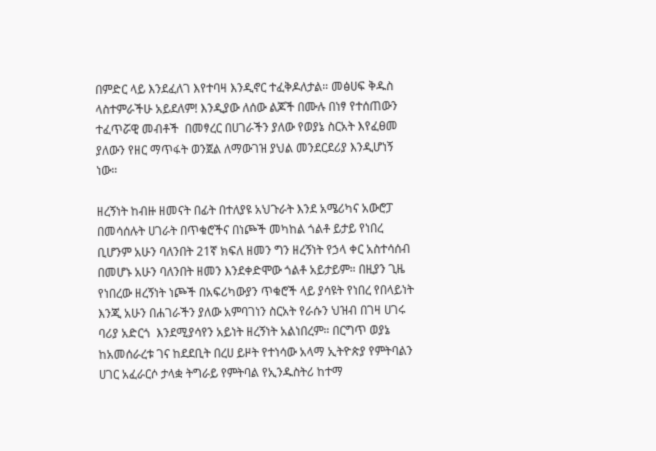በምድር ላይ እንደፈለገ እየተባዛ እንዲኖር ተፈቅዶለታል። መፅሀፍ ቅዱስ ላስተምራችሁ አይደለም! እንዲያው ለሰው ልጆች በሙሉ በነፃ የተሰጠውን ተፈጥሯዊ መብቶች  በመፃረር በሀገራችን ያለው የወያኔ ስርአት እየፈፀመ ያለውን የዘር ማጥፋት ወንጀል ለማውገዝ ያህል መንደርደሪያ እንዲሆነኝ ነው።

ዘረኝነት ከብዙ ዘመናት በፊት በተለያዩ አህጉራት እንደ አሜሪካና አውሮፓ በመሳሰሉት ሀገራት በጥቁሮችና በነጮች መካከል ጎልቶ ይታይ የነበረ ቢሆንም አሁን ባለንበት 21ኛ ክፍለ ዘመን ግን ዘረኝነት የኃላ ቀር አስተሳሰብ በመሆኑ አሁን ባለንበት ዘመን እንደቀድሞው ጎልቶ አይታይም። በዚያን ጊዜ የነበረው ዘረኝነት ነጮች በአፍሪካውያን ጥቁሮች ላይ ያሳዩት የነበረ የበላይነት እንጂ አሁን በሐገራችን ያለው አምባገነን ስርአት የራሱን ህዝብ በገዛ ሀገሩ ባሪያ አድርጎ  እንደሚያሳየን አይነት ዘረኝነት አልነበረም። በርግጥ ወያኔ ከአመሰራረቱ ገና ከደደቢት በረሀ ይዞት የተነሳው አላማ ኢትዮጵያ የምትባልን ሀገር አፈራርሶ ታላቋ ትግራይ የምትባል የኢንዱስትሪ ከተማ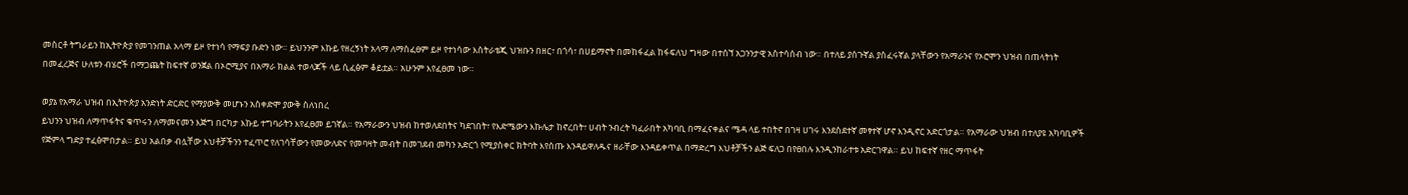መስርቶ ትግራይን ከኢትዮጵያ የመገንጠል አላማ ይዞ የተነሳ የማፍያ ቡድን ነው። ይህንንም እኩይ የዘረኝነት አላማ ለማስፈፀም ይዞ የተነሳው እስትራቴጂ ህዝቡን በዘር፣ በጎሳ፣ በሀይማኖት በመከፋፈል ከፋፍለህ ግዛው በተሰኘ አጋንንታዊ አስተሳሰብ ነው። በተለይ ያሰጉኛል ያስፈሩኛል ያላቸውን የአማራንና የኦሮሞን ህዝብ በጠላትነት በመፈረጅና ሁለቱን ብሄሮች በማጋጨት ከፍተኛ ወንጀል በኦሮሚያና በአማራ ክልል ተወላጆች ላይ ሲፈፅም ቆይቷል። አሁንም እየፈፀመ ነው።

ወያኔ የአማራ ህዝብ በኢትዮጵያ አንድነት ድርድር የማያውቅ መሆኑን አስቀድሞ ያውቅ ስለነበረ
ይህንን ህዝብ ለማጥፋትና ቁጥሩን ለማመናመን እጅግ በርካታ እኩይ ተግባራትን እየፈፀመ ይገኛል። የአማራውን ህዝብ ከተወለደበትና ካደገበት፣ የእድሜውን እኩሌታ ከኖረበት፣ ሀብት ንብረት ካፈራበት አካባቢ በማፈናቀልና ሜዳ ላይ ተበትኖ በገዛ ሀገሩ እንደስደተኛ መፃተኛ ሆኖ እንዲኖር አድርጎታል። የአማራው ህዝብ በተለያዩ አካባቢዎች የጅምላ ግድያ ተፈፅሞበታል። ይህ አልበቃ ብሏቸው እህቶቻችንን ተፈጥሮ የለገሳቸውን የመውለድና የመባዛት መብት በመገደብ መካን አድርጎ የሚያስቀር ክትባት እየሰጡ እንዳይዋለዱና ዘራቸው እንዳይቀጥል በማድረግ እህቶቻችን ልጅ ፍለጋ በየፀበሉ እንዲንከራተቱ አድርገዋል። ይህ ከፍተኛ የዘር ማጥፋት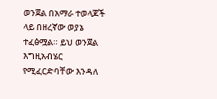ወንጀል በአማራ ተወላጆች ላይ በዘረኛው ወያኔ ተፈፅሟል። ይህ ወንጀል እግዚአብሄር የሚፈርድባቸው እንዳለ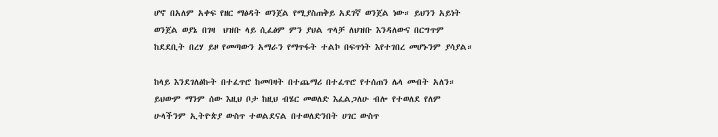ሆኖ በአለም አቀፍ የዘር ማፅዳት ወንጀል የሚያስጠቅይ አደገኛ ወንጀል ነው። ይህንን አይነት ወንጀል ወያኔ በገዛ  ህዝቡ ላይ ሲፈፅም ምን ያህል ጥላቻ ለህዝቡ እንዳለውና በርግጥም ከደደቢት በረሃ ይዞ የመጣውን አማራን የማጥፋት ተልኮ በፍጥነት እየተገበረ መሆኑንም ያሳያል።

ከላይ እንደገለፅኩት በተፈጥሮ ከመባዛት በተጨማሪ በተፈጥሮ የተሰጠን ሌላ መብት አለን። ይህውም ማንም ሰው እዚህ ቦታ ከዚህ ብሄር መወለድ እፈልጋለሁ ብሎ የተወለደ የለም ሁላችንም ኢትዮጵያ ውስጥ ተወልደናል በተወለድንበት ሀገር ውስጥ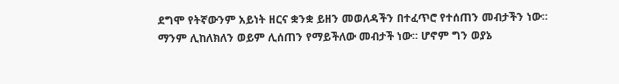ደግሞ የትኛውንም አይነት ዘርና ቋንቋ ይዘን መወለዳችን በተፈጥሮ የተሰጠን መብታችን ነው። ማንም ሊከለክለን ወይም ሊሰጠን የማይችለው መብታች ነው። ሆኖም ግን ወያኔ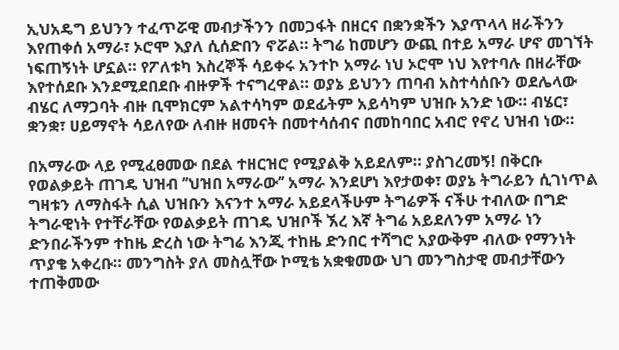ኢህአዴግ ይህንን ተፈጥሯዊ መብታችንን በመጋፋት በዘርና በቋንቋችን እያጥላላ ዘራችንን እየጠቀሰ አማራ፣ ኦሮሞ እያለ ሲሰድበን ኖሯል። ትግሬ ከመሆን ውጪ በተይ አማራ ሆኖ መገኘት ነፍጠኝነት ሆኗል። የፖለቱካ እስረኞች ሳይቀሩ አንተኮ አማራ ነህ ኦሮሞ ነህ እየተባሉ በዘራቸው እየተሰደቡ እንደሚደበደቡ ብዙዎች ተናግረዋል። ወያኔ ይህንን ጠባብ አስተሳሰቡን ወደሌላው ብሄር ለማጋባት ብዙ ቢሞክርም አልተሳካም ወደፊትም አይሳካም ህዝቡ አንድ ነው። ብሄር፣ ቋንቋ፣ ሀይማኖት ሳይለየው ለብዙ ዘመናት በመተሳሰብና በመከባበር አብሮ የኖረ ህዝብ ነው።

በአማራው ላይ የሚፈፀመው በደል ተዘርዝሮ የሚያልቅ አይደለም። ያስገረመኝ! በቅርቡ የወልቃይት ጠገዴ ህዝብ ’’ህዝበ አማራው’’ አማራ እንደሆነ እየታወቀ፣ ወያኔ ትግራይን ሲገነጥል ግዛቱን ለማስፋት ሲል ህዝቡን እናንተ አማራ አይደላችሁም ትግሬዎች ናችሁ ተብለው በግድ ትግራዊነት የተቸራቸው የወልቃይት ጠገዴ ህዝቦች ኧረ እኛ ትግሬ አይደለንም አማራ ነን ድንበራችንም ተከዜ ድረስ ነው ትግሬ እንጂ ተከዜ ድንበር ተሻግሮ አያውቅም ብለው የማንነት ጥያቄ አቀረቡ። መንግስት ያለ መስሏቸው ኮሚቴ አቋቁመው ህገ መንግስታዊ መብታቸውን ተጠቅመው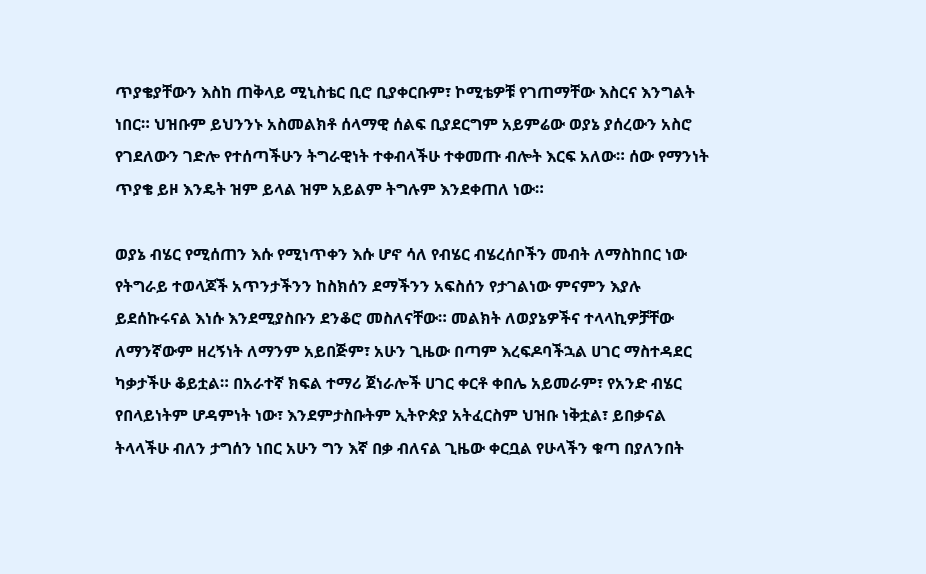ጥያቄያቸውን እስከ ጠቅላይ ሚኒስቴር ቢሮ ቢያቀርቡም፣ ኮሚቴዎቹ የገጠማቸው እስርና እንግልት ነበር። ህዝቡም ይህንንኑ አስመልክቶ ሰላማዊ ሰልፍ ቢያደርግም አይምሬው ወያኔ ያሰረውን አስሮ የገደለውን ገድሎ የተሰጣችሁን ትግራዊነት ተቀብላችሁ ተቀመጡ ብሎት እርፍ አለው። ሰው የማንነት ጥያቄ ይዞ እንዴት ዝም ይላል ዝም አይልም ትግሉም እንደቀጠለ ነው።

ወያኔ ብሄር የሚሰጠን እሱ የሚነጥቀን እሱ ሆኖ ሳለ የብሄር ብሄረሰቦችን መብት ለማስከበር ነው የትግራይ ተወላጆች አጥንታችንን ከስክሰን ደማችንን አፍስሰን የታገልነው ምናምን እያሉ ይደሰኩሩናል እነሱ እንደሚያስቡን ደንቆሮ መስለናቸው። መልክት ለወያኔዎችና ተላላኪዎቻቸው ለማንኛውም ዘረኝነት ለማንም አይበጅም፣ አሁን ጊዜው በጣም እረፍዶባችኋል ሀገር ማስተዳደር ካቃታችሁ ቆይቷል። በአራተኛ ክፍል ተማሪ ጀነራሎች ሀገር ቀርቶ ቀበሌ አይመራም፣ የአንድ ብሄር የበላይነትም ሆዳምነት ነው፣ እንደምታስቡትም ኢትዮጵያ አትፈርስም ህዝቡ ነቅቷል፣ ይበቃናል ትላላችሁ ብለን ታግሰን ነበር አሁን ግን እኛ በቃ ብለናል ጊዜው ቀርቧል የሁላችን ቁጣ በያለንበት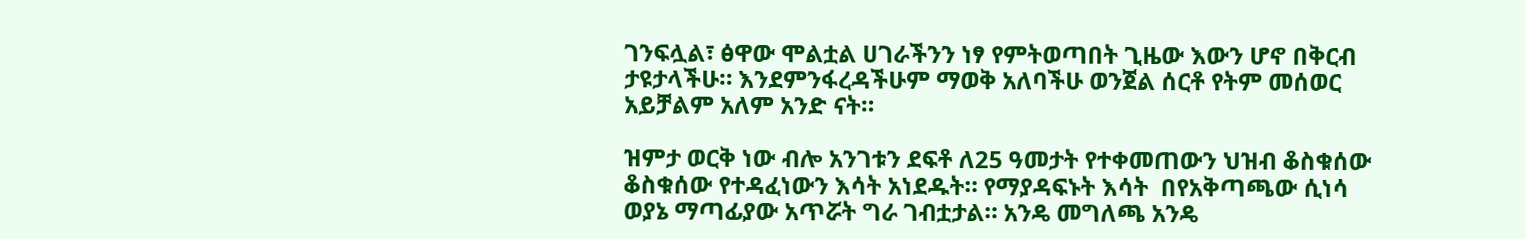ገንፍሏል፣ ፅዋው ሞልቷል ሀገራችንን ነፃ የምትወጣበት ጊዜው እውን ሆኖ በቅርብ ታዩታላችሁ። እንደምንፋረዳችሁም ማወቅ አለባችሁ ወንጀል ሰርቶ የትም መሰወር አይቻልም አለም አንድ ናት።

ዝምታ ወርቅ ነው ብሎ አንገቱን ደፍቶ ለ25 ዓመታት የተቀመጠውን ህዝብ ቆስቁሰው ቆስቁሰው የተዳፈነውን እሳት አነደዱት። የማያዳፍኑት እሳት  በየአቅጣጫው ሲነሳ ወያኔ ማጣፊያው አጥሯት ግራ ገብቷታል። አንዴ መግለጫ አንዴ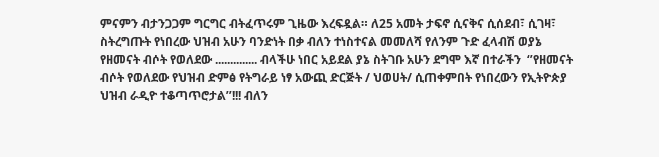ምናምን ብታንጋጋም ግርግር ብትፈጥሩም ጊዜው እረፍዷል። ለ25 አመት ታፍኖ ሲናቅና ሲሰደብ፣ ሲገዛ፣ ስትረግጡት የነበረው ህዝብ አሁን ባንድነት በቃ ብለን ተነስተናል መመለሻ የለንም ጉድ ፈላብሽ ወያኔ የዘመናት ብሶት የወለደው .............. ብላችሁ ነበር አይደል ያኔ ስትገቡ አሁን ደግሞ እኛ በተራችን  ‘’የዘመናት ብሶት የወለደው የህዝብ ድምፅ የትግራይ ነፃ አውጪ ድርጅት / ህወሀት/ ሲጠቀምበት የነበረውን የኢትዮጵያ ህዝብ ራዲዮ ተቆጣጥሮታል’’!!! ብለን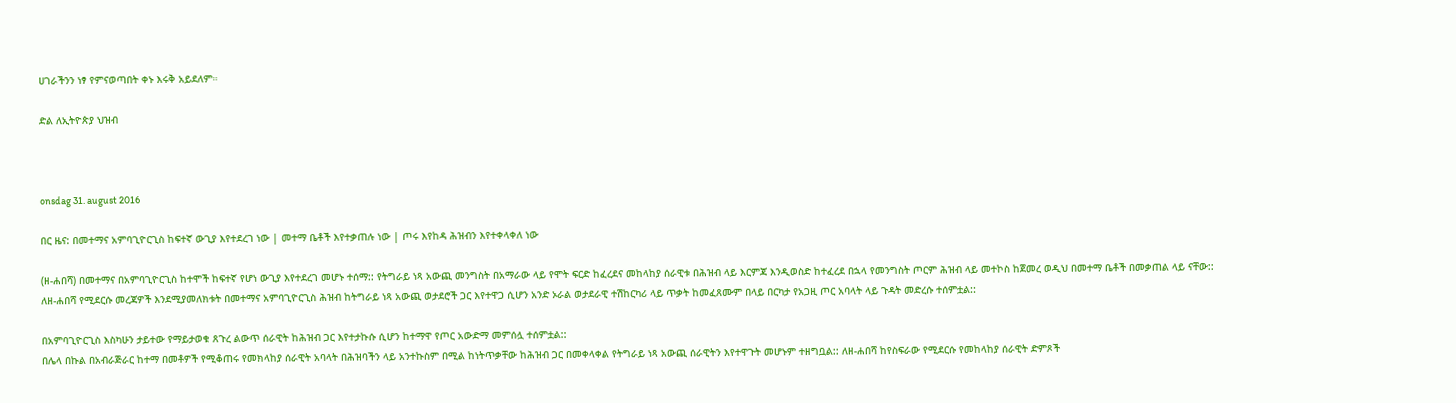ሀገራችንን ነፃ የምናወጣበት ቀኑ እሩቅ አይደለም።

ድል ለኢትዮጵያ ህዝብ



onsdag 31. august 2016

በር ዜና: በመተማና አምባጊዮርጊስ ከፍተኛ ውጊያ እየተደረገ ነው | መተማ ቤቶች እየተቃጠሉ ነው | ጦሩ እየከዳ ሕዝብን እየተቀላቀለ ነው

(ዘ-ሐበሻ) በመተማና በአምባጊዮርጊስ ከተሞች ከፍተኛ የሆነ ውጊያ እየተደረገ መሆኑ ተሰማ:: የትግራይ ነጻ አውጪ መንግስት በአማራው ላይ የሞት ፍርድ ከፈረደና መከላከያ ሰራዊቱ በሕዝብ ላይ እርምጃ እንዲወስድ ከተፈረደ በኋላ የመንግስት ጦርም ሕዝብ ላይ መተኮስ ከጀመረ ወዲህ በመተማ ቤቶች በመቃጠል ላይ ናቸው::
ለዘ-ሐበሻ የሚደርሱ መረጃዎች እንደሚያመለክቱት በመተማና አምባጊዮርጊስ ሕዝብ ከትግራይ ነጻ አውጪ ወታደሮች ጋር እየተዋጋ ሲሆን አንድ ኦራል ወታደራዊ ተሽከርካሪ ላይ ጥቃት ከመፈጸሙም በላይ በርካታ የአጋዚ ጦር አባላት ላይ ጉዳት መድረሱ ተሰምቷል::

በአምባጊዮርጊስ እስካሁን ታይተው የማይታወቁ ጸጉረ ልውጥ ሰራዊት ከሕዝብ ጋር እየተታኩሱ ሲሆን ከተማዋ የጦር አውድማ መምሰሏ ተሰምቷል::
በሌላ በኩል በአብራጅራር ከተማ በመቶዎች የሚቆጠሩ የመክላከያ ሰራዊት አባላት በሕዝባችን ላይ አንተኩስም በሚል ከነትጥቃቸው ከሕዝብ ጋር በመቀላቀል የትግራይ ነጻ አውጪ ሰራዊትን እየተዋጉት መሆኑም ተዘግቧል:: ለዘ-ሐበሻ ከየስፍራው የሚደርሱ የመከላከያ ሰራዊት ድምጾች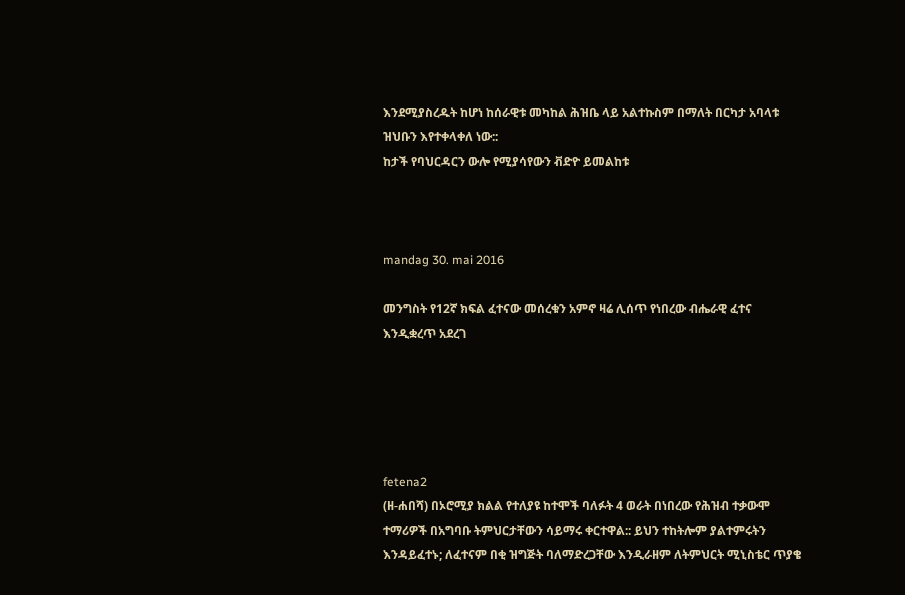እንደሚያስረዱት ከሆነ ከሰራዊቱ መካከል ሕዝቤ ላይ አልተኩስም በማለት በርካታ አባላቱ ዝህቡን እየተቀላቀለ ነው::
ከታች የባህርዳርን ውሎ የሚያሳየውን ቭድዮ ይመልከቱ



mandag 30. mai 2016

መንግስት የ12ኛ ክፍል ፈተናው መሰረቁን አምኖ ዛሬ ሊሰጥ የነበረው ብሔራዊ ፈተና እንዲቋረጥ አደረገ





fetena2
(ዘ-ሐበሻ) በኦሮሚያ ክልል የተለያዩ ከተሞች ባለፉት 4 ወራት በነበረው የሕዝብ ተቃውሞ ተማሪዎች በአግባቡ ትምህርታቸውን ሳይማሩ ቀርተዋል:: ይህን ተከትሎም ያልተምሩትን እንዳይፈተኑ; ለፈተናም በቂ ዝግጅት ባለማድረጋቸው እንዲራዘም ለትምህርት ሚኒስቴር ጥያቄ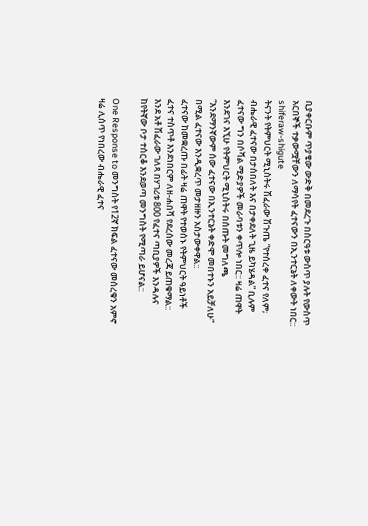ቢያቀርቡም ጥያቄው ውድቅ በመደረጉ በስርዓቱ ውስጥ ያሉት የውስጥ አርበኞች ተቃውሟቸውን ለማሳየት ፈተናውን በኢንተርኔት ለቀውት ነበር::
shiferaw-shigute
ትናንት የትምህርት ሚኒስትሩ ሽፈራው ሽጉጤ “የተሰረቀ ፈተና የለም; ብሔራዊ ፈተናው በታሰበለት እና በታቀደለት ጊዜ ይካሄዳል” ቢሉም ፈተናው ግን በሶሻል ሚድያዎች መራባቱን ቀጥሎ ነበር:: ዛሬ ጠዋት እንደገና እኚሁ የትምህርት ሚኒስትሩ በሰጡት መግለጫ “እንደማንኛውም ሰው ፈተናው በኢንተርኔት ቀድሞ መበተኑን አይቻለሁ” በሚል ፈተናው እንዲቋረጥ መታዘዙን አስታውቀዋል::
ፈተናው ከመቋረጡ በፊት ዛሬ ጠዋት የተወሰኑ የትምህርት ዓይነቶች ፈተና ተስጥቶ እንደነበርም ለዘ-ሐበሻ የደረሰው መረጃ ይጠቁማል::
እንደ አቶ ሽፈራው ገለጻ በሃገሪቱ 800 የፈተና ጣቢያዎች እንዳሉና ከየትኛው ቦታ ተሰርቆ እንደወጣ መንግስት የሚጣራ ይሆናል::

One Response to መንግስት የ12ኛ ክፍል ፈተናው መሰረቁን አምኖ ዛሬ ሊሰጥ የነበረው ብሔራዊ ፈተና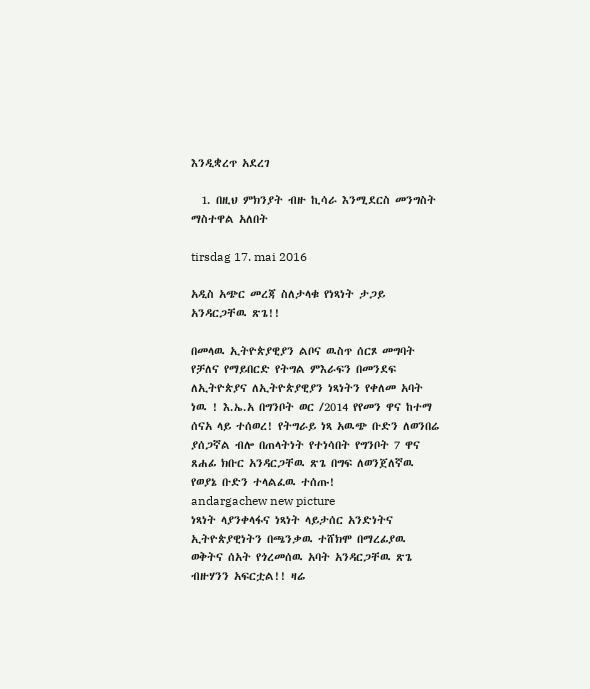እንዲቋረጥ አደረገ

  1. በዚህ ምክንያት ብዙ ኪሳራ እንሚደርስ መንግስት ማስተዋል አለበት

tirsdag 17. mai 2016

አዲስ አጭር መረጃ ስለታላቁ የነጻነት ታጋይ አንዳርጋቸዉ ጽጌ!!

በመላዉ ኢትዮጵያዊያን ልቦና ዉስጥ ሰርጾ መግባት የቻለና የማይበርድ የትግል ምእራፍን በመንደፍ ለኢትዮጵያና ለኢትዮጵያዊያን ነጻነትን የቀለመ አባት ነዉ ! እ.ኤ.አ በግንቦት ወር /2014 የየመን ዋና ከተማ ሰናአ ላይ ተሰወረ! የትግራይ ነጻ አዉጭ ቡድን ለወንበሬ ያሰጋኛል ብሎ በጠላትነት የተነሳበት የግንቦት 7 ዋና ጸሐፊ ክቡር አንዳርጋቸዉ ጽጌ በግፍ ለወንጀለኛዉ የወያኔ ቡድን ተላልፈዉ ተሰጡ!
andargachew new picture
ነጻነት ላያንቀላፋና ነጻነት ላይታሰር አንድነትና ኢትዮጵያዊነትን በጫንቃዉ ተሸክሞ በማረፊያዉ ወቅትና ሰአት የጎረመሰዉ አባት አንዳርጋቸዉ ጽጌ ብዙሃንን አፍርቷል!! ዛሬ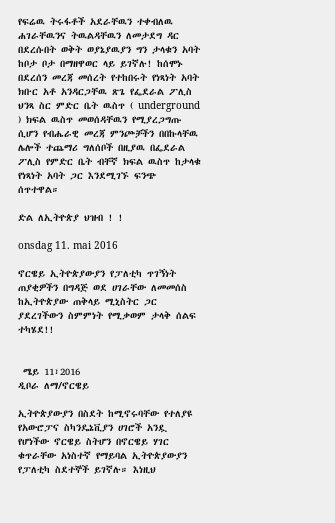የፍሬዉ ትሩፋቶች አደራቸዉን ተቀብለዉ ሐገራቸዉንና ትዉልዳቸዉን ለመታደግ ዳር በደረሱበት ወቅት ወያኔያዉያን ግን ታላቁን አባት ከቦታ ቦታ በማዘዋወር ላይ ይገኛሉ! ከሰሞኑ በደረሰን መረጃ መሰረት የተከበሩት የነጻነት አባት ክቡር አቶ አንዳርጋቸዉ ጽጌ የፌደራል ፖሊስ ህንጻ ስር ምድር ቤት ዉስጥ ( underground ) ክፍል ዉስጥ መወሰዳቸዉን የሚያረጋግጡ ሲሆን የብሔራዊ መረጃ ምንጮቻችን በበኩላቸዉ ሌሎች ተጨማሪ ግለሰቦች በዚያዉ በፌደራል ፖሊስ የምድር ቤት ብቸኛ ክፍል ዉስጥ ከታላቁ የነጻነት አባት ጋር እንደሚገኙ ፍንጭ ሰጥተዋል።

ድል ለኢትዮጵያ ህዝብ ! !

onsdag 11. mai 2016

ኖርዌይ ኢትዮጵያውያን የፓለቲካ ጥገኝነት ጠያቂዎችን በግዳጅ ወደ ሀገራቸው ለመመሰስ ከኢትዮጵያው ጠቅላይ ሚኒስትር ጋር ያደረገችውን ስምምነት የሚቃወም ታላቅ ሰልፍ ተካሄደ!!


 ሜይ 11፣2016
ዲቦራ ለማ/ኖርዌይ

ኢትዮጵያውያን በስደት ከሚኖሩባቸው የተለያዩ የአውሮፓና ስካንዴኔቪያን ሀገሮች አንዷ የሆነችው ኖርዌይ ስትሆን በኖርዌይ ሃገር ቁጥራቸው አነስተኛ የማይባል ኢትዮጵያውያን የፓለቲካ ስደተኞች ይገኛሉ። እነዚህ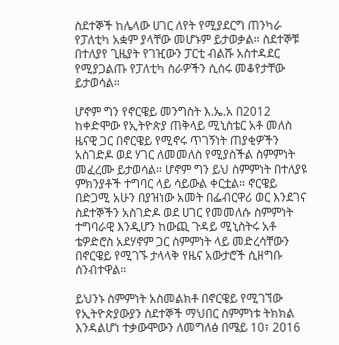ስደተኞች ከሌላው ሀገር ለየት የሚያደርግ ጠንካራ የፓለቲካ አቋም ያላቸው መሆኑም ይታወቃል። ስደተኞቹ በተለያየ ጊዜያት የገዢውን ፓርቲ ብልሹ አስተዳደር የሚያጋልጡ የፓለቲካ ስራዎችን ሲሰሩ መቆየታቸው ይታወሳል።

ሆኖም ግን የኖርዌይ መንግስት እ.ኤ.አ በ2012 ከቀድሞው የኢትዮጵያ ጠቅላይ ሚኒስቴር አቶ መለስ ዜናዊ ጋር በኖርዌይ የሚኖሩ ጥገኝነት ጠያቂዎችን አስገድዶ ወደ ሃገር ለመመለስ የሚያስችል ስምምነት መፈረሙ ይታወሳል። ሆኖም ግን ይህ ስምምነት በተለያዩ ምክንያቶች ተግባር ላይ ሳይውል ቀርቷል። ኖርዌይ በድጋሚ አሁን በያዝነው አመት በፌብርዋሪ ወር እንደገና ስደተኞችን አስገድዶ ወደ ሀገር የመመለሱ ስምምነት ተግባራዊ እንዲሆን ከውጪ ጉዳይ ሚኒስትሩ አቶ ቴዎድሮስ አደሃኖም ጋር ስምምነት ላይ መድረሳቸውን በኖርዌይ የሚገኙ ታላላቅ የዜና አውታሮች ሲዘግቡ ሰንብተዋል።

ይህንኑ ስምምነት አስመልክቶ በኖርዌይ የሚገኘው የኢትዮጵያውያን ስደተኞች ማህበር ስምምነቱ ትክክል እንዳልሆነ ተቃውሞውን ለመግለፅ በሜይ 10፣ 2016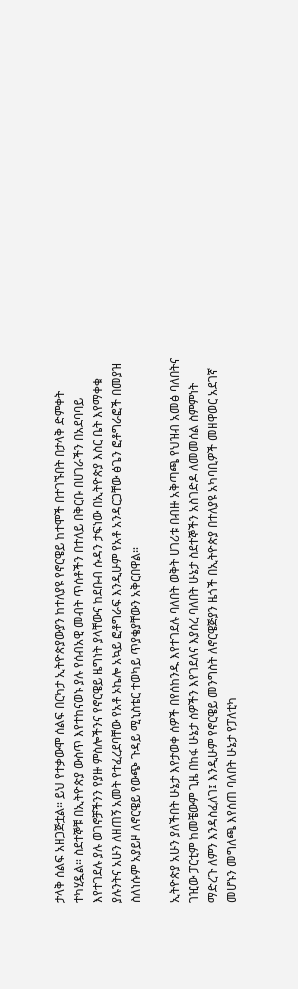ታላቅ ሰልፍ አዘጋጅቷል። ይህ የተቃውሞ ሰልፍ በርካታ ኢትዮጵያውያን ከተለያዩ የኖርዌይ ከተሞች በተገኙበት በታላቅ ድምቀት ተካሂዷል። ስደተኞቹ በኢትዮጵያ ውስጥ እየተከናወኑ ያሉ የሰብአዊ መብት ጥሰቶችን በተለይ በቅርቡ በሀገራችን በአደባባይ እየተገደሉ ያሉ ወገኖቻችንን የያዙ ምስሎችንና የኖርዌይ ዜግነት ያላቸውና ከደቡብ ሱዳን ታፍነው በኢትዮጵያ እስር ቤት እየማቀቁ ያሉንትና አሁን ለዘጠኝ አመት የተፈረደባቸው የአቶ ኦኬሎ አኳይ ፎቶግራፍ እንዲሁም የአቶ አንዳርጋቸው ፅጌን ፎቶግራፎች በመያዝ ስለነሱም አያይዞ ለኖርዌይ የውጭ ጉዳይ ሚኒስቴር ተወካይ ጥያቄያቸውን አቅርበዋል።

ኢትዮጵያ አሁን ያለችበት ሁኔታ እየታወቀ ሰዎች በየሰከንዱ እየተገደሉ ባለበት ወቅት ሀገሪቱ በብዙ አቅጣጫ የህዝብ አመፅ ባለበትና ገዢው ፓርቲም ከመቼውም ጊዜ በከፋ ሁኔታ ሰዎችን እየገደለና እያሰረ ባለበት ሁኔታ ስደተኞችን አስገድዶ ለመመሰል ስምምነት ማድረጉ ለምን እንዳስፈለገ፤ እንዲሁም የኖርዌይ መንግስት ለኖርዌጅያን ዜጎች በኢትዮጵያ በተለያዩ አካባቢዎች መዘዋወር አደገኛ መሆኑን መግለጫ እየሰጠ ባለበት ሁኔታ የፓለቲካ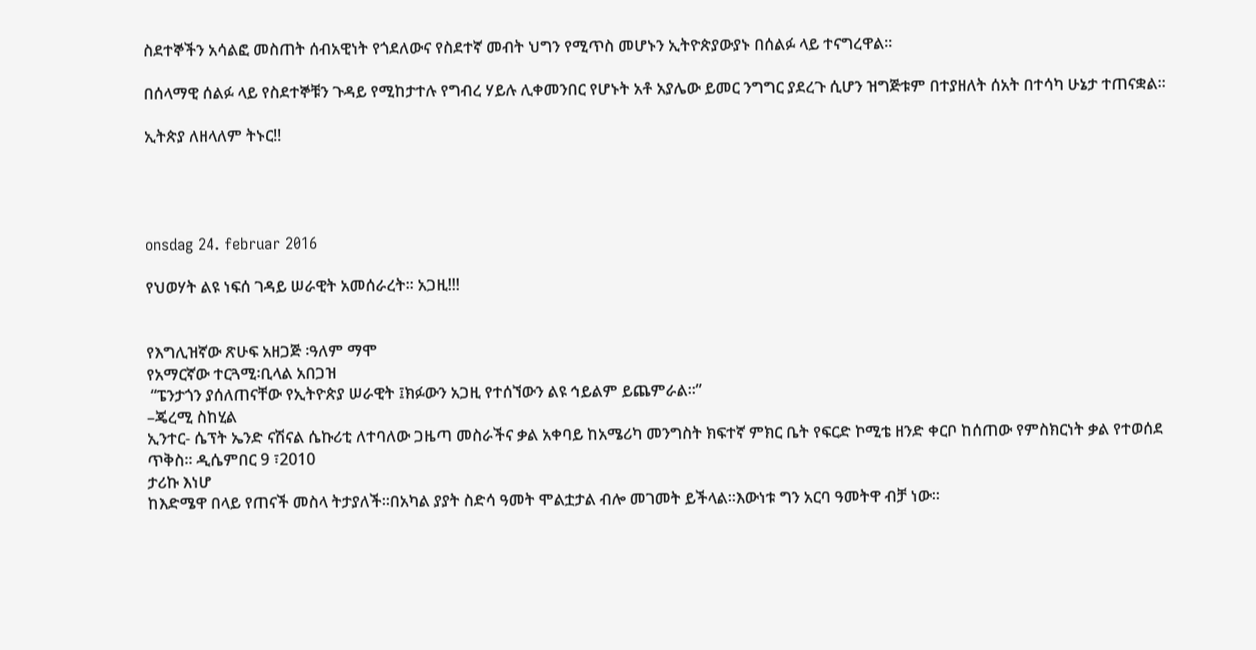ስደተኞችን አሳልፎ መስጠት ሰብአዊነት የጎደለውና የስደተኛ መብት ህግን የሚጥስ መሆኑን ኢትዮጵያውያኑ በሰልፉ ላይ ተናግረዋል።

በሰላማዊ ሰልፉ ላይ የስደተኞቹን ጉዳይ የሚከታተሉ የግብረ ሃይሉ ሊቀመንበር የሆኑት አቶ አያሌው ይመር ንግግር ያደረጉ ሲሆን ዝግጅቱም በተያዘለት ሰአት በተሳካ ሁኔታ ተጠናቋል።

ኢትጵያ ለዘላለም ትኑር!!




onsdag 24. februar 2016

የህወሃት ልዩ ነፍሰ ገዳይ ሠራዊት አመሰራረት። አጋዚ!!!


የእግሊዝኛው ጽሁፍ አዘጋጅ ፡ዓለም ማሞ
የአማርኛው ተርጓሚ፡ቢላል አበጋዝ
 “ፔንታጎን ያሰለጠናቸው የኢትዮጵያ ሠራዊት ፤ክፉውን አጋዚ የተሰኘውን ልዩ ኅይልም ይጨምራል።”
–ጄረሚ ስከሂል
ኢንተር- ሴፕት ኤንድ ናሽናል ሴኩሪቲ ለተባለው ጋዜጣ መስራችና ቃል አቀባይ ከአሜሪካ መንግስት ክፍተኛ ምክር ቤት የፍርድ ኮሚቴ ዘንድ ቀርቦ ከሰጠው የምስክርነት ቃል የተወሰደ ጥቅስ። ዲሴምበር 9 ፣2010
ታሪኩ እነሆ
ከእድሜዋ በላይ የጠናች መስላ ትታያለች።በአካል ያያት ስድሳ ዓመት ሞልቷታል ብሎ መገመት ይችላል።እውነቱ ግን አርባ ዓመትዋ ብቻ ነው።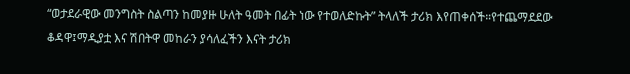“ወታደራዊው መንግስት ስልጣን ከመያዙ ሁለት ዓመት በፊት ነው የተወለድኩት” ትላለች ታሪክ እየጠቀሰች።የተጨማደደው ቆዳዋ፤ማዲያቷ እና ሽበትዋ መከራን ያሳለፈችን እናት ታሪክ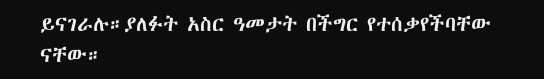ይናገራሉ።ያለፉት አስር ዓመታት በችግር የተሰቃየችባቸው ናቸው።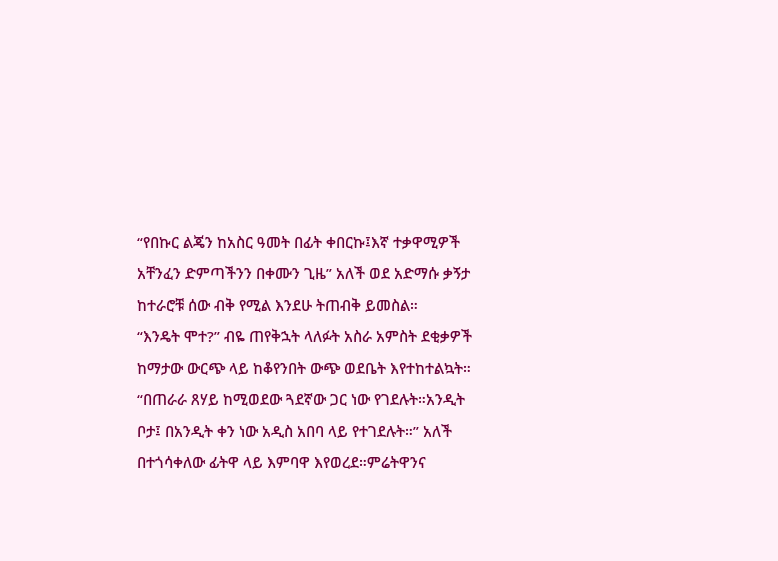“የበኩር ልጄን ከአስር ዓመት በፊት ቀበርኩ፤እኛ ተቃዋሚዎች አቸንፈን ድምጣችንን በቀሙን ጊዜ” አለች ወደ አድማሱ ቃኝታ ከተራሮቹ ሰው ብቅ የሚል እንደሁ ትጠብቅ ይመስል።
“እንዴት ሞተ?” ብዬ ጠየቅኋት ላለፉት አስራ አምስት ደቂቃዎች ከማታው ውርጭ ላይ ከቆየንበት ውጭ ወደቤት እየተከተልኳት።
“በጠራራ ጸሃይ ከሚወደው ጓደኛው ጋር ነው የገደሉት።አንዲት ቦታ፤ በአንዲት ቀን ነው አዲስ አበባ ላይ የተገደሉት።” አለች በተጎሳቀለው ፊትዋ ላይ እምባዋ እየወረደ።ምሬትዋንና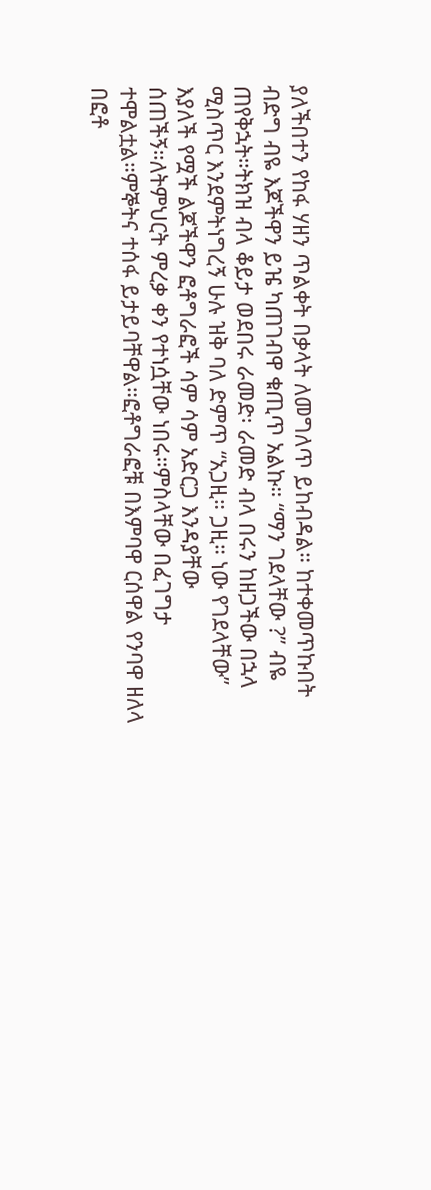ያለችበተን የከፋ ሃዘን ጥልቀት በቃላት ለመግለጥ ይከብዳል። ከተቀመጥኩበት ብድግ ብዬ እጆችዋን ይዤ ካጠገብዋ ቁጢጥ አልኩ። “ማን ገደላቸው ?” ብዬ ጠየቅኋት።ትክዝ ብላ ቆይታ ወደበሩ ራመድ፡ ራመድ ብላ በሩን ከዘጋችው በኋላ ሚስጥር እንደምትነግረኝ ሁሉ ዝቅ ባለ ድምጥ “አጋዚ። ጋዚ። ነው የገደላቸው” እያለች የሟች ልጆችዋን ፎቶግራፎች ሳም ሳም አድርጋ እንዳያቸው ሰጠችኝ።ለትምህርት ምረቃ ቀን የተነሷቸው ነበሩ።ምስላቸው በፈገግታ ተሞልቷል።ምኞትና ተሰፋ ይታይባቸዋል።ፎቶግራፎቹ በእምባዋ ርሰዋል የንባዋ ዘለላ በፎቶ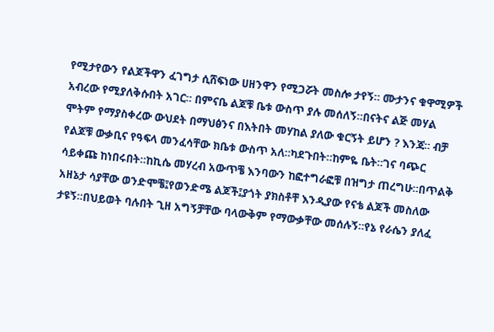የሚታየውን የልጆችዋን ፈገግታ ሲሸፍነው ሀዘንዋን የሚጋሯት መስሎ ታየኝ። ሙታንና ቁዋሚዎች አብረው የሚያለቅሱበት አገር። በምናቤ ልጆቹ ቤቱ ውስጥ ያሉ መሰለኝ።በናትና ልጅ መሃል ሞትም የማያስቀረው ውህደት በማህፅንና በእትበት መሃከል ያለው ቁርኝት ይሆን ? እንጃ። ብቻ የልጆቹ ውቃቢና የዓፍላ መንፈሳቸው ክቤቱ ውስጥ አለ።ካደጉበት።ከምዬ ቤት።ገና ባጭር ሳይቀጩ ከነበሩበት።ከኪሴ መሃረብ አውጥቼ እንባውን ከፎተግራፎቹ በዝግታ ጠረግሁ።በጥልቅ አዘኔታ ሳያቸው ወንድሞቼ፤የወንድሜ ልጆች፤ያጎት ያክስቶቸ እንዲያው የናቴ ልጆች መስለው ታዩኝ።በህይወት ባሉበት ጊዘ አግኝቻቸው ባላውቅም የማውቃቸው መሰሉኝ።የኔ የራሴን ያለፈ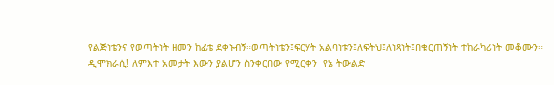የልጅነቴንና የወጣትነት ዘመን ከፊቴ ደቀኑብኝ።ወጣትነቴን፤ፍርሃት አልባነቱን፤ለፍትህ፤ለነጻነት፤በቁርጠኝነት ተከራካሪነት መቆሙን።
ዲሞክራሲ! ለምእተ አመታት እውን ያልሆን ስንቀርበው የሚርቀን  የኔ ትውልድ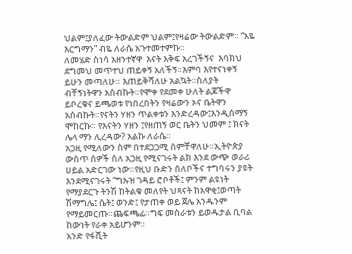ህልም፤ያለፈው ትውልድም ህልም፤የዛሬው ትውልድም። “አዬ እርግማን” ብዬ ለራሴ አጉተመተምኩ።
ለመሄድ ስነሳ አዘንተኛዋ  እናት እቅፍ አረገችኝና  እባክህ ደግመህ መጥተህ ጠይቀኝ አለችኝ።እምባ እየተናነቀኝ ይሁን መጣለሁ። እጠይቅሻለሁ አልኳት።ስለያት ብቸኝነትዋን አሰብኩት።የሞቀ የደመቀ ሁለት ልጆችዋ ይቦረቁና ይጫወቱ የነበረበትን የዛሬውን ኦና ቤትዋን አሰብኩት።የናትን ሃዘን ጥልቀቱን እንድረዳው፤እንዲሰማኝ ሞከርኩ። የእናትን ሃዘን ፤የዘጠኝ ወር ቤትን ህመም ፤ ክናት ሌላ ማን ሊረዳው? አልኩ ለራሴ።
አጋዚ የሚለውን ስም በተደጋጋሚ ሰምቸዋለሁ።ኢትዮጵያ ውስጥ ሰዎች ስለ አጋዚ የሚናገሩት ልክ እንደ ውጭ ወራሪ ሀይል አድርገው ነው።የዚህ ቡድን ሰለቦችና ተግባሩን ያዩት እንደሚናገሩት “ግኡዝ ገዳይ ሮቦቶች፤ ምንም ልዩነት የማያደርጉ ትንሽ ከትልቁ መለየት ህጻናት ከአዋቂ፤ወጣት ሽማግሌ፤ ሴት፤ ወንድ፤ የታጠቀ ወይ ጀሌ አንዱንም የማይመርጡ።ጨፍጫፊ።ግፍ መስራቱን ይወዱታል ቢባል ከውነት የራቀ አይሆንም።
አንድ የፋሺት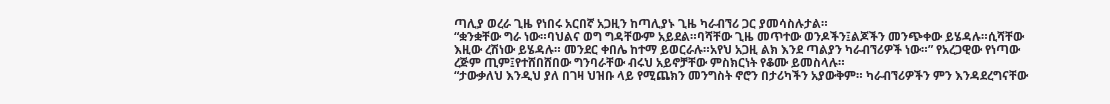ጣሊያ ወረራ ጊዜ የነበሩ አርበኛ አጋዚን ከጣሊያኑ ጊዜ ካራብኘሪ ጋር ያመሳስሉታል።
“ቋንቋቸው ግራ ነው።ባህልና ወግ ግዳቸውም አይደል።ባሻቸው ጊዜ መጥተው ወንዶችን፤ልጆችን መንጭቀው ይሄዳሉ።ሲሻቸው እዚው ረሽነው ይሄዳሉ። መንደር ቀበሌ ከተማ ይወርራሉ።አየህ አጋዚ ልክ እንደ ጣልያን ካራብኘሪዎች ነው።” የአረጋዊው የነጣው ረጅም ጢም፤የተሸበሸበው ግንባራቸው ብሩህ አይኖቻቸው ምስክርነት የቆሙ ይመስላሉ።
“ታውቃለህ እንዲህ ያለ በገዛ ህዝቡ ላይ የሚጨክን መንግስት ኖሮን በታሪካችን አያውቅም። ካራብኘሪዎችን ምን እንዳደረግናቸው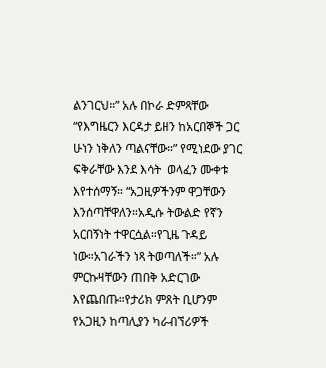ልንገርህ።” አሉ በኮራ ድምጻቸው “የእግዜርን እርዳታ ይዘን ከአርበኞች ጋር ሁነን ነቅለን ጣልናቸው።” የሚነደው ያገር ፍቅራቸው እንደ እሳት  ወላፈን ሙቀቱ እየተሰማኝ። “አጋዚዎችንም ዋጋቸውን እንሰጣቸዋለን።አዲሱ ትውልድ የኛን አርበኝነት ተዋርሷል።የጊዜ ጉዳይ ነው።አገራችን ነጻ ትወጣለች።” አሉ ምርኩዛቸውን ጠበቅ አድርገው እየጨበጡ።የታሪክ ምጸት ቢሆንም የአጋዚን ከጣሊያን ካራብኘሪዎች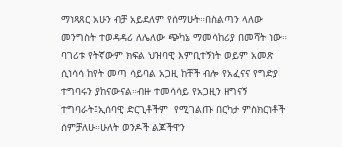ማነጻጸር አሁን ብቻ አይደለም የሰማሁት።በስልጣን ላለው መንግስት ተወዳዳሪ ለሌለው ጭካኔ ማመሳከሪያ በመሻት ነው።
ባገሪቱ የትኛውም ክፍል ህዝባዊ እምቢተኝነት ወይም አመጽ ሲነሳሳ ከየት መጣ ሳይባል አጋዚ ከቸች ብሎ የአፈናና የግድያ ተግባሩን ያከናውናል።ብዙ ተመሳሳይ የአጋዚን ዘግናኝ ተግባራት፤ኢሰባዊ ድርጊቶችም  የሚገልጡ በርካታ ምስክርነቶች ሰምቻለሁ።ሁለት ወንዶች ልጆችዋን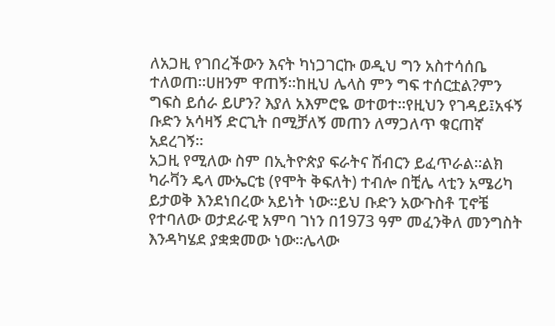ለአጋዚ የገበረችውን እናት ካነጋገርኩ ወዲህ ግን አስተሳሰቤ ተለወጠ።ሀዘንም ዋጠኝ።ከዚህ ሌላስ ምን ግፍ ተሰርቷል?ምን ግፍስ ይሰራ ይሆን? እያለ አእምሮዬ ወተወተ።የዚህን የገዳይ፤አፋኝ ቡድን አሳዛኝ ድርጊት በሚቻለኝ መጠን ለማጋለጥ ቁርጠኛ አደረገኝ።
አጋዚ የሚለው ስም በኢትዮጵያ ፍራትና ሽብርን ይፈጥራል።ልክ ካራቫን ዴላ ሙኤርቴ (የሞት ቅፍለት) ተብሎ በቺሌ ላቲን አሜሪካ ይታወቅ እንደነበረው አይነት ነው።ይህ ቡድን አውጉስቶ ፒኖቼ የተባለው ወታደራዊ አምባ ገነን በ1973 ዓም መፈንቅለ መንግስት እንዳካሄደ ያቋቋመው ነው።ሌላው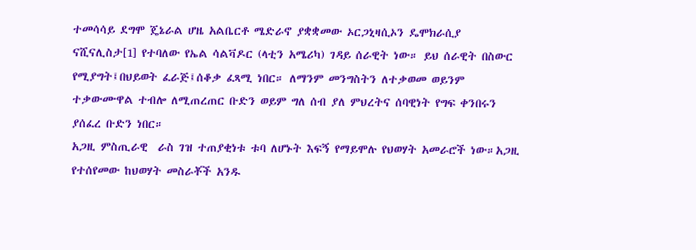ተመሳሳይ ደግሞ ጄኔራል ሆዜ አልቤርቶ ሜድራኖ ያቋቋመው ኦርጋኒዛሲኦን ዴሞክራሲያ ናሺናሊስታ[1] የተባለው የኤል ሳልቫዶር (ላቲን አሜሪካ) ገዳይ ሰራዊት ነው። ይህ ሰራዊት በስውር የሚያግት፤በህይወት ፈራጅ፤ሰቆቃ ፈጻሚ ነበር። ለማንም መንግስትን ለተቃወመ ወይንም ተቃውሙዋል ተብሎ ለሚጠረጠር ቡድን ወይም ግለ ሰብ ያለ ምህረትና ሰባዊነት የግፍ ቀንበሩን ያሰፈረ ቡድን ነበር።
አጋዚ ምስጢራዊ  ራስ ገዝ ተጠያቂነቱ ቱባ ለሆኑት እፍኝ የማይሞሉ የህወሃት አመራሮች ነው።አጋዚ የተሰየመው ከህወሃት መስራቾች አንዱ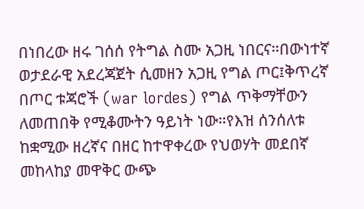በነበረው ዘሩ ገሰሰ የትግል ስሙ አጋዚ ነበርና።በውነተኛ ወታደራዊ አደረጃጀት ሲመዘን አጋዚ የግል ጦር፤ቅጥረኛ በጦር ቱጃሮች (war lordes) የግል ጥቅማቸውን ለመጠበቅ የሚቆሙትን ዓይነት ነው።የእዝ ሰንሰለቱ ከቋሚው ዘረኛና በዘር ከተዋቀረው የህወሃት መደበኛ መከላከያ መዋቅር ውጭ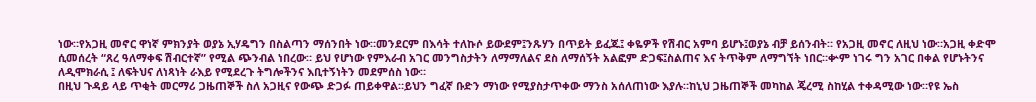ነው።የአጋዚ መኖር ዋነኛ ምክንያት ወያኔ ኢሃዴግን በስልጣን ማሰንበት ነው።መንደርም በእሳት ተለኩሶ ይውደም፤ንጹሃን በጥይት ይፈጁ፤ ቀዬዎች የሽብር አምባ ይሆኑ፤ወያኔ ብቻ ይሰንብት። የአጋዚ መኖር ለዚህ ነው።አጋዚ ቀድሞ ሲመሰረት “ጸረ ዓለማቀፍ ሽብርተኛ” የሚል ጭንብል ነበረው። ይህ የሆነው የምእራብ አገር መንግስታትን ለማማለልና ደስ ለማሰኝት አልፎም ድጋፍ፤ስልጠና እና ትጥቅም ለማግኘት ነበር።ቍም ነገሩ ግን አገር በቀል የሆኑትንና ለዲሞክራሲ ፤ ለፍትህና ለነጻነት ራእይ የሚደረጉ ትግሎችንና እቢተኝነትን መደምሰስ ነው።
በዚህ ጉዳይ ላይ ጥቂት መርማሪ ጋዜጠኞች ስለ አጋዚና የውጭ ድጋፉ ጠይቀዋል።ይህን ግፈኛ ቡድን ማነው የሚያስታጥቀው ማንስ አሰለጠነው እያሉ።ከኒህ ጋዜጠኞች መካከል ጄረሚ ስከሂል ተቀዳሚው ነው።የዩ ኤስ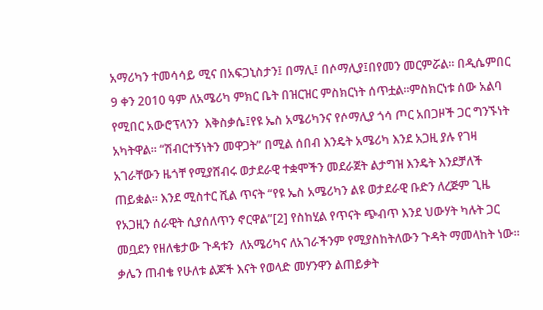አማሪካን ተመሳሳይ ሚና በአፍጋኒስታን፤ በማሊ፤ በሶማሊያ፤በየመን መርምሯል። በዲሴምበር 9 ቀን 2010 ዓም ለአሜሪካ ምክር ቤት በዝርዝር ምስክርነት ሰጥቷል።ምስክርነቱ ሰው አልባ የሚበር አውሮፕላንን  እቅስቃሴ፤የዩ ኤስ አሜሪካንና የሶማሊያ ጎሳ ጦር አበጋዞች ጋር ግንኙነት አካትዋል። “ሽብርተኝነትን መዋጋት” በሚል ሰበብ እንዴት አሜሪካ እንደ አጋዚ ያሉ የገዛ አገራቸውን ዜጎቸ የሚያሸብሩ ወታደራዊ ተቋሞችን መደራጀት ልታግዝ እንዴት እንደቻለች ጠይቋል። እንደ ሚስተር ሺል ጥናት “የዩ ኤስ አሜሪካን ልዩ ወታደራዊ ቡድን ለረጅም ጊዜ የአጋዚን ሰራዊት ሲያሰለጥን ኖርዋል”[2] የስከሂል የጥናት ጭብጥ እንደ ህውሃት ካሉት ጋር መቧደን የዘለቄታው ጉዳቱን  ለአሜሪካና ለአገራችንም የሚያስከትለውን ጉዳት ማመላከት ነው።
ቃሌን ጠብቄ የሁለቱ ልጆች እናት የወላድ መሃንዋን ልጠይቃት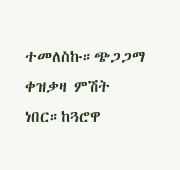ተመለስኩ።ጭጋጋማ ቀዝቃዛ ምሽት ነበር።ከጓሮዋ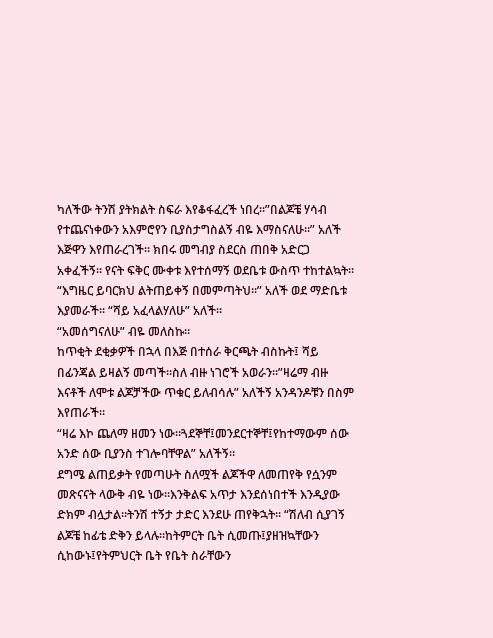ካለችው ትንሽ ያትክልት ስፍራ እየቆፋፈረች ነበረ።”በልጆቼ ሃሳብ የተጨናነቀውን አእምሮየን ቢያስታግስልኝ ብዬ እማስናለሁ።” አለች እጅዋን እየጠራረገች። ክበሩ መግብያ ስደርስ ጠበቅ አድርጋ አቀፈችኝ። የናት ፍቅር ሙቀቱ እየተሰማኝ ወደቤቱ ውስጥ ተከተልኳት።
“እግዜር ይባርክህ ልትጠይቀኝ በመምጣትህ።” አለች ወደ ማድቤቱ እያመራች። “ሻይ አፈላልሃለሁ” አለች።
“አመሰግናለሁ” ብዬ መለስኩ።
ከጥቂት ደቂቃዎች በኋላ በእጅ በተሰራ ቅርጫት ብስኩት፤ ሻይ በፊንጃል ይዛልኝ መጣች።ስለ ብዙ ነገሮች አወራን።”ዛሬማ ብዙ እናቶች ለሞቱ ልጆቻችው ጥቁር ይለብሳሉ” አለችኝ አንዳንዶቹን በስም እየጠራች።
“ዛሬ እኮ ጨለማ ዘመን ነው።ጓደኞቸ፤መንደርተኞቸ፤የከተማውም ሰው አንድ ሰው ቢያንስ ተገሎባቸዋል” አለችኝ።
ደግሜ ልጠይቃት የመጣሁት ስለሟች ልጆችዋ ለመጠየቅ የሷንም መጽናናት ላውቅ ብዬ ነው።እንቅልፍ አጥታ እንደሰነበተች እንዲያው ድክም ብሏታል።ትንሽ ተኝታ ታድር እንደሁ ጠየቅኋት። “ሽለብ ሲያገኝ ልጆቼ ከፊቴ ድቅን ይላሉ።ከትምርት ቤት ሲመጡ፤ያዘዝኳቸውን ሲከውኑ፤የትምህርት ቤት የቤት ስራቸውን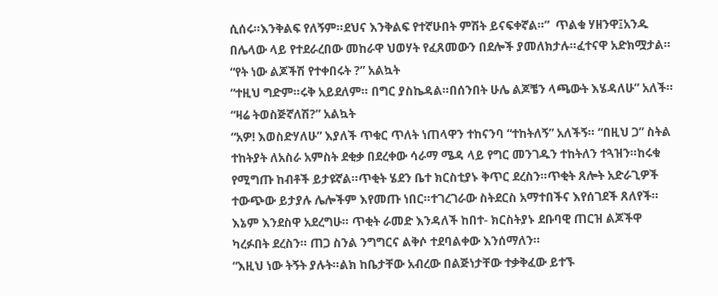ሲሰሩ።እንቅልፍ የለኝም።ደህና እንቅልፍ የተኛሁበት ምሽት ይናፍቀኛል።”  ጥልቁ ሃዘንዋ፤አንዱ በሌላው ላይ የተደራረበው መከራዋ ህወሃት የፈጸመውን በደሎች ያመለክታሉ።ፈተናዋ አድክሟታል።
“የት ነው ልጆችሽ የተቀበሩት ?” አልኳት
“ተዚህ ግድም።ሩቅ አይደለም። በግር ያስኬዳል።በሰንበት ሁሌ ልጆቼን ላጫውት እሄዳለሁ” አለች።
“ዛሬ ትወስጅኛለሽ?” አልኳት
“አዎ! እወስድሃለሁ” እያለች ጥቁር ጥለት ነጠላዋን ተከናንባ “ተከትለኝ” አለችኝ። “በዚህ ጋ” ስትል ተከትያት ለአስራ አምስት ደቂቃ በደረቀው ሳራማ ሜዳ ላይ የግር መንገዱን ተከትለን ተጓዝን።ከሩቁ የሚግጡ ከብቶች ይታዩኛል።ጥቂት ሄደን ቤተ ክርስቲያኑ ቅጥር ደረስን።ጥቂት ጸሎት አድራጊዎች ተውጭው ይታያሉ ሌሎችም እየመጡ ነበር።ተገረገራው ስትደርስ አማተበችና እየሰገደች ጸለየች። እኔም እንደስዋ አደረግሁ። ጥቂት ራመድ እንዳለች ከበተ- ክርስትያኑ ደቡባዊ ጠርዝ ልጆችዋ ካረፉበት ደረስን። ጠጋ ስንል ንግግርና ልቅሶ ተደባልቀው እንሰማለን።
“እዚህ ነው ትኝት ያሉት።ልክ ከቤታቸው አብረው በልጅነታቸው ተቃቅፈው ይተኙ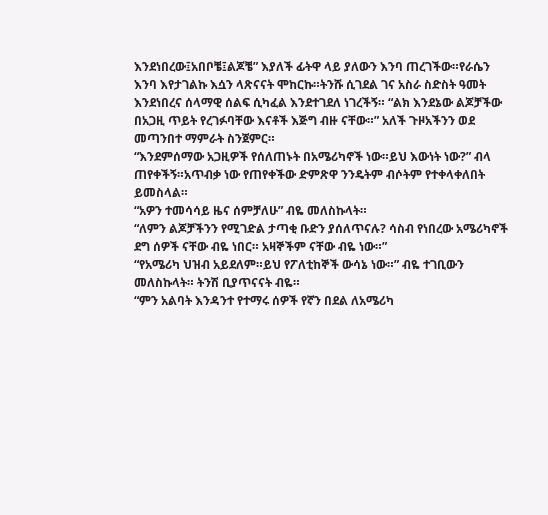እንደነበረው፤አበቦቼ፤ልጆቼ” እያለች ፊትዋ ላይ ያለውን እንባ ጠረገችው።የራሴን እንባ እየታገልኩ እሷን ላጽናናት ሞከርኩ።ትንሹ ሲገደል ገና አስራ ስድስት ዓመት እንደነበረና ሰላማዊ ሰልፍ ሲካፈል እንደተገደለ ነገረችኝ። “ልክ እንደኔው ልጆቻችው በአጋዚ ጥይት የረገፉባቸው እናቶች እጅግ ብዙ ናቸው።” አለች ጉዞአችንን ወደ መጣንበተ ማምራት ስንጀምር።
“እንደምሰማው አጋዚዎች የሰለጠኑት በአሜሪካኖች ነው።ይህ እውነት ነው?” ብላ ጠየቀችኝ።አጥብቃ ነው የጠየቀችው ድምጽዋ ንንዴትም ብሶትም የተቀላቀለበት ይመስላል።
“አዎን ተመሳሳይ ዜና ሰምቻለሁ” ብዬ መለስኩላት።
“ለምን ልጆቻችንን የሚገድል ታጣቂ ቡድን ያሰለጥናሉ? ሳስብ የነበረው አሜሪካኖች ደግ ሰዎች ናቸው ብዬ ነበር። አዛኞችም ናቸው ብዬ ነው።”
“የአሜሪካ ህዝብ አይደለም።ይህ የፖለቲከኞች ውሳኔ ነው።” ብዬ ተገቢውን መለስኩላት። ትንሽ ቢያጥናናት ብዬ።
“ምን አልባት እንዳንተ የተማሩ ሰዎች የኛን በደል ለአሜሪካ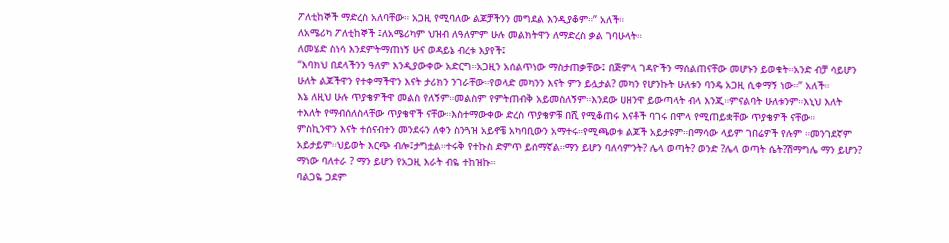ፖለቲከኞች ማድረስ አለባቸው። አጋዚ የሚባለው ልጆቻችንን መግደል እንዲያቆም።” አለች።
ለአሜሪካ ፖለቲከኞች ፤ለአሜሪካም ህዝብ ለዓለምም ሁሉ መልክትዋን ለማድረስ ቃል ገባሁላት።
ለመሄድ ስነሳ እንደምትማጠነኝ ሁና ወዳይኔ ብረቱ እያየች፤
“እባክህ በደላችንን ዓለም እንዲያውቀው አድርግ።አጋዚን አሰልጥነው ማስታጠቃቸው፤ በጅምላ ገዳዮችን ማሰልጠናቸው መሆኑን ይወቁት።አንድ ብቻ ሳይሆን ሁለት ልጆችዋን የተቀማችዋን እናት ታሪክን ንገራቸው።የወላድ መካንን እናት ምን ይሏታል? መካን የሆንኩት ሁለቱን ባንዴ አጋዚ ሲቀማኝ ነው።” አለች።
እኔ ለዚህ ሁሉ ጥያቄዎችዋ መልስ የለኝም።መልስም የምትጠብቅ አይመስለኝም።እንደው ሀዘንዋ ይውጣላት ብላ እንጂ።ምናልባት ሁለቱንም።እኒህ እለት ተእለት የማብሰለስላቸው ጥያቄዋች ናቸው።እስተማውቀው ድረስ ጥያቄዎቹ በሺ የሚቆጠሩ እናቶች ባገሩ በሞላ የሚጠይቋቸው ጥያቄዎች ናቸው።
ምስኪንዋን እናት ተሰናብተን መንደሩን ለቀን ስንጓዝ አይኖቼ አካባቢውን አማተሩ።የሚጫወቱ ልጆች አይታዩም።በማሳው ላይም ገበሬዎች የሉም ።መንገደኛም አይታይም።ህይወት እርጭ ብሎ፤ታግቷል።ተሩቅ የተኩስ ድምጥ ይሰማኛል።ማን ይሆን ባለሳምንት? ሌላ ወጣት? ወንድ ?ሌላ ወጣት ሴት?ሽማግሌ ማን ይሆን? ማነው ባለተራ ? ማን ይሆን የአጋዚ እራት ብዬ ተከዝኩ።
ባልጋዬ ጋደም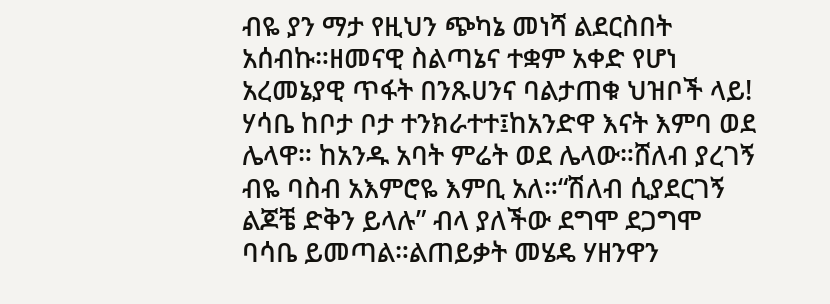ብዬ ያን ማታ የዚህን ጭካኔ መነሻ ልደርስበት አሰብኩ።ዘመናዊ ስልጣኔና ተቋም አቀድ የሆነ አረመኔያዊ ጥፋት በንጹሀንና ባልታጠቁ ህዝቦች ላይ! ሃሳቤ ከቦታ ቦታ ተንክራተተ፤ከአንድዋ እናት እምባ ወደ ሌላዋ። ከአንዱ አባት ምሬት ወደ ሌላው።ሸለብ ያረገኝ ብዬ ባስብ አእምሮዬ እምቢ አለ።“ሽለብ ሲያደርገኝ ልጆቼ ድቅን ይላሉ” ብላ ያለችው ደግሞ ደጋግሞ ባሳቤ ይመጣል።ልጠይቃት መሄዴ ሃዘንዋን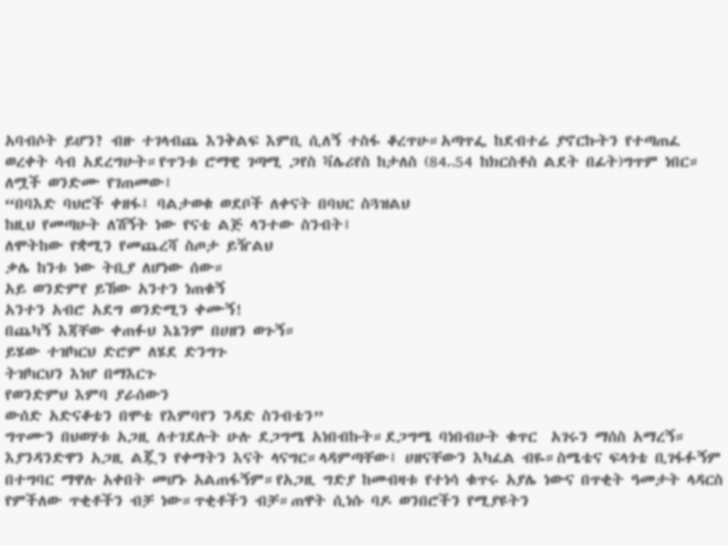አባብሶት ይሆን? ብዙ ተገላብጨ እንቅልፍ እምቢ ሲለኝ ተስፋ ቆረጥሁ።አጣጥፌ ከደብተሬ ያኖርኩትን የተጣጠፈ ወረቀት ሳብ አደረግሁት።የጥንቱ ሮማዊ ገጣሚ ጋየስ ቫሌሪየስ ከታለስ (84᎔54 ከክርስቶስ ልደት በፊት)ግጥም ነበር። ለሟች ወንድሙ የገጠመው፤
“በባእድ ባህሮች ቀዘፋ፤ ባልታወቁ ወደቦች ለቀናት በባህር ስጓዝልህ
ከዚህ የመጣሁት ለሽኝት ነው የናቴ ልጅ ላንተው ስንብት፤
ለሞትከው የቋሚን የመጨረሻ ስጦታ ይዥልህ
ቃሌ ከንቱ ነው ትቢያ ለሆነው ሰው።
አይ ወንድምየ ይኸው አንተን ነጠቁኝ
አንተን አብሮ አደግ ወንድሚን ቀሙኝ!
በጨካኝ እጃቸው ቀጠፉህ እኔንም በሀዘን ወጉኝ።
ይሄው ተዝካርህ ድሮም ለሄደ ድንግጉ
ትዝካርህን እነሆ በማእርጉ
የወንድምህ እምባ ያራሰውን
ውሰድ አድናቆቴን በሞቴ የእምባየን ንዳድ ስንብቴን”
ግጥሙን በህወሃቱ አጋዚ ለተገደሉት ሁሉ ደጋግሜ አነበብኩት።ደጋግሜ ባነበብሁት ቁጥር  አገሩን ማሰስ አማረኝ። እያንዳንድዋን አጋዚ ልጇን የቀማትን እናት ላናግር።ላዳምጣቸው፤ ሀዘናቸውን እካፈል ብዬ።ስሜቴና ፍላጎቴ ቢገፋፉኝም በተግባር ማዋሉ አቀበት መሆኑ አልጠፋኝም።የአጋዚ ግድያ ከመብዛቱ የተነሳ ቁጥሩ አያሌ ነውና በጥቂት ዓመታት ላዳርስ የምችለው ጥቂቶችን ብቻ ነው።ጥቂቶችን ብቻ።ጠዋት ሲነሱ ባዶ ወንበሮችን የሚያዩትን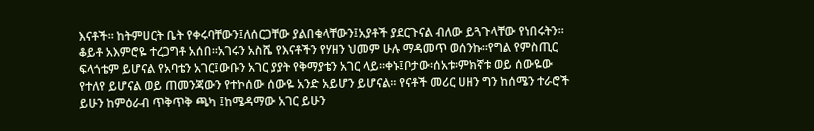እናቶች። ከትምሀርት ቤት የቀሩባቸውን፤ለሰርጋቸው ያልበቁላቸውን፤አያቶች ያደርጉናል ብለው ይጓጉላቸው የነበሩትን።
ቆይቶ አእምሮዬ ተረጋግቶ አሰበ።አገሩን አስሼ የእናቶችን የሃዘን ህመም ሁሉ ማዳመጥ ወሰንኩ።የግል የምስጢር ፍላጎቴም ይሆናል የአባቴን አገር፤ውቡን አገር ያያት የቅማያቴን አገር ላይ።ቀኑ፤ቦታው፡ሰአቱ፡ምክኛቱ ወይ ሰውዬው የተለየ ይሆናል ወይ ጠመንጃውን የተኮሰው ሰውዬ አንድ አይሆን ይሆናል። የናቶች መሪር ሀዘን ግን ከሰሜን ተራሮች ይሁን ከምዕራብ ጥቅጥቅ ጫካ ፤ከሜዳማው አገር ይሁን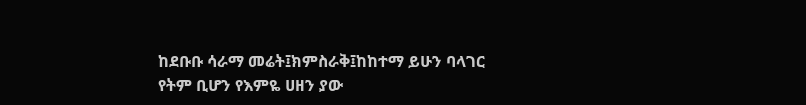ከደቡቡ ሳራማ መሬት፤ክምስራቅ፤ከከተማ ይሁን ባላገር የትም ቢሆን የእምዬ ሀዘን ያው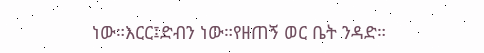ነው።እርር፤ድብን ነው።የዘጠኝ ወር ቤት ንዳድ።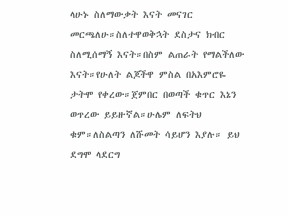ላሁኑ ስለማውቃት እናት መናገር መርጫለሁ።ስለተዋወቅኋት ደስታና ክብር ስለሚሰማኝ እናት።በስም ልጠራት የማልችለው እናት።የሁለት ልጆችዋ ምስል በአእምሮዬ ታትሞ የቀረው።ጀምበር በወጣች ቁጥር እኔን ወጥረው ይይዙኛል።ሁሌም ለፍትህ ቁም።ለስልጣን ለሹመት ሳይሆን እያሉ። ይህ ደግሞ ላደርግ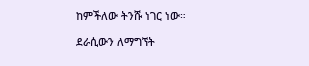ከምችለው ትንሹ ነገር ነው።

ደራሲውን ለማግኘት